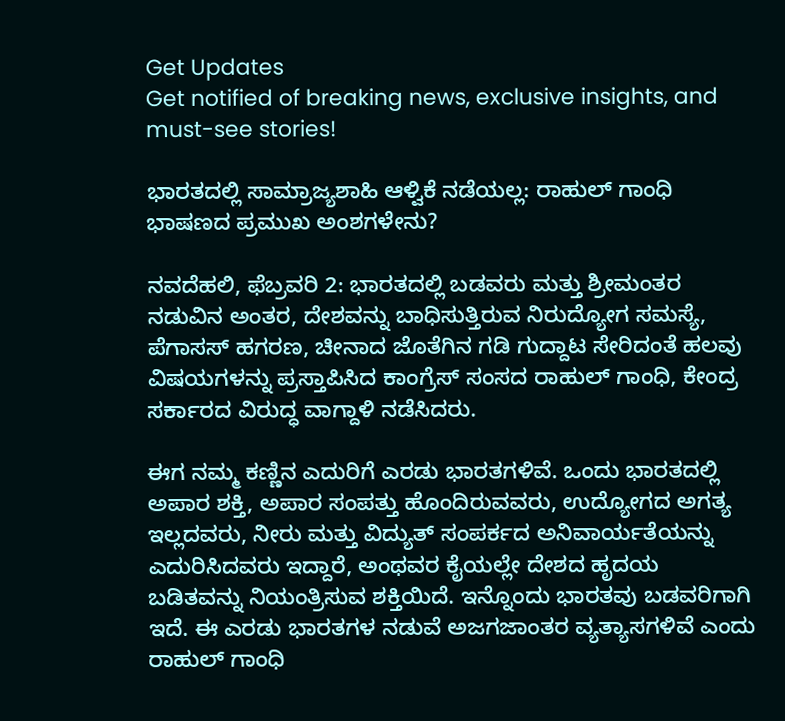Get Updates
Get notified of breaking news, exclusive insights, and must-see stories!

ಭಾರತದಲ್ಲಿ ಸಾಮ್ರಾಜ್ಯಶಾಹಿ ಆಳ್ವಿಕೆ ನಡೆಯಲ್ಲ: ರಾಹುಲ್ ಗಾಂಧಿ ಭಾಷಣದ ಪ್ರಮುಖ ಅಂಶಗಳೇನು?

ನವದೆಹಲಿ, ಫೆಬ್ರವರಿ 2: ಭಾರತದಲ್ಲಿ ಬಡವರು ಮತ್ತು ಶ್ರೀಮಂತರ ನಡುವಿನ ಅಂತರ, ದೇಶವನ್ನು ಬಾಧಿಸುತ್ತಿರುವ ನಿರುದ್ಯೋಗ ಸಮಸ್ಯೆ, ಪೆಗಾಸಸ್ ಹಗರಣ, ಚೀನಾದ ಜೊತೆಗಿನ ಗಡಿ ಗುದ್ದಾಟ ಸೇರಿದಂತೆ ಹಲವು ವಿಷಯಗಳನ್ನು ಪ್ರಸ್ತಾಪಿಸಿದ ಕಾಂಗ್ರೆಸ್ ಸಂಸದ ರಾಹುಲ್ ಗಾಂಧಿ, ಕೇಂದ್ರ ಸರ್ಕಾರದ ವಿರುದ್ಧ ವಾಗ್ದಾಳಿ ನಡೆಸಿದರು.

ಈಗ ನಮ್ಮ ಕಣ್ಣಿನ ಎದುರಿಗೆ ಎರಡು ಭಾರತಗಳಿವೆ. ಒಂದು ಭಾರತದಲ್ಲಿ ಅಪಾರ ಶಕ್ತಿ, ಅಪಾರ ಸಂಪತ್ತು ಹೊಂದಿರುವವರು, ಉದ್ಯೋಗದ ಅಗತ್ಯ ಇಲ್ಲದವರು, ನೀರು ಮತ್ತು ವಿದ್ಯುತ್ ಸಂಪರ್ಕದ ಅನಿವಾರ್ಯತೆಯನ್ನು ಎದುರಿಸಿದವರು ಇದ್ದಾರೆ, ಅಂಥವರ ಕೈಯಲ್ಲೇ ದೇಶದ ಹೃದಯ ಬಡಿತವನ್ನು ನಿಯಂತ್ರಿಸುವ ಶಕ್ತಿಯಿದೆ. ಇನ್ನೊಂದು ಭಾರತವು ಬಡವರಿಗಾಗಿ ಇದೆ. ಈ ಎರಡು ಭಾರತಗಳ ನಡುವೆ ಅಜಗಜಾಂತರ ವ್ಯತ್ಯಾಸಗಳಿವೆ ಎಂದು ರಾಹುಲ್ ಗಾಂಧಿ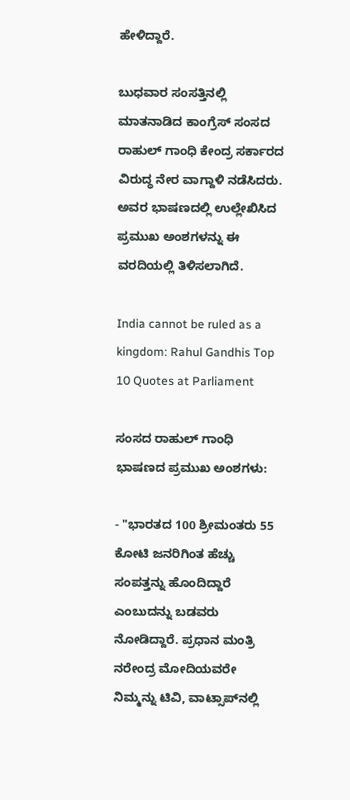ಹೇಳಿದ್ದಾರೆ.

ಬುಧವಾರ ಸಂಸತ್ತಿನಲ್ಲಿ ಮಾತನಾಡಿದ ಕಾಂಗ್ರೆಸ್ ಸಂಸದ ರಾಹುಲ್ ಗಾಂಧಿ ಕೇಂದ್ರ ಸರ್ಕಾರದ ವಿರುದ್ಧ ನೇರ ವಾಗ್ದಾಳಿ ನಡೆಸಿದರು. ಅವರ ಭಾಷಣದಲ್ಲಿ ಉಲ್ಲೇಖಿಸಿದ ಪ್ರಮುಖ ಅಂಶಗಳನ್ನು ಈ ವರದಿಯಲ್ಲಿ ತಿಳಿಸಲಾಗಿದೆ.

India cannot be ruled as a kingdom: Rahul Gandhis Top 10 Quotes at Parliament

ಸಂಸದ ರಾಹುಲ್ ಗಾಂಧಿ ಭಾಷಣದ ಪ್ರಮುಖ ಅಂಶಗಳು:

- "ಭಾರತದ 100 ಶ್ರೀಮಂತರು 55 ಕೋಟಿ ಜನರಿಗಿಂತ ಹೆಚ್ಚು ಸಂಪತ್ತನ್ನು ಹೊಂದಿದ್ದಾರೆ ಎಂಬುದನ್ನು ಬಡವರು ನೋಡಿದ್ದಾರೆ. ಪ್ರಧಾನ ಮಂತ್ರಿ ನರೇಂದ್ರ ಮೋದಿಯವರೇ ನಿಮ್ಮನ್ನು ಟಿವಿ, ವಾಟ್ಸಾಪ್‌ನಲ್ಲಿ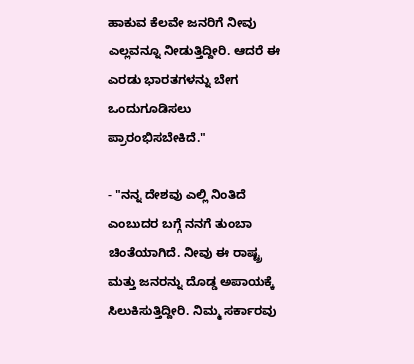ಹಾಕುವ ಕೆಲವೇ ಜನರಿಗೆ ನೀವು ಎಲ್ಲವನ್ನೂ ನೀಡುತ್ತಿದ್ದೀರಿ. ಆದರೆ ಈ ಎರಡು ಭಾರತಗಳನ್ನು ಬೇಗ ಒಂದುಗೂಡಿಸಲು ಪ್ರಾರಂಭಿಸಬೇಕಿದೆ."

- "ನನ್ನ ದೇಶವು ಎಲ್ಲಿ ನಿಂತಿದೆ ಎಂಬುದರ ಬಗ್ಗೆ ನನಗೆ ತುಂಬಾ ಚಿಂತೆಯಾಗಿದೆ. ನೀವು ಈ ರಾಷ್ಟ್ರ ಮತ್ತು ಜನರನ್ನು ದೊಡ್ಡ ಅಪಾಯಕ್ಕೆ ಸಿಲುಕಿಸುತ್ತಿದ್ದೀರಿ. ನಿಮ್ಮ ಸರ್ಕಾರವು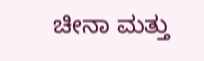ಚೀನಾ ಮತ್ತು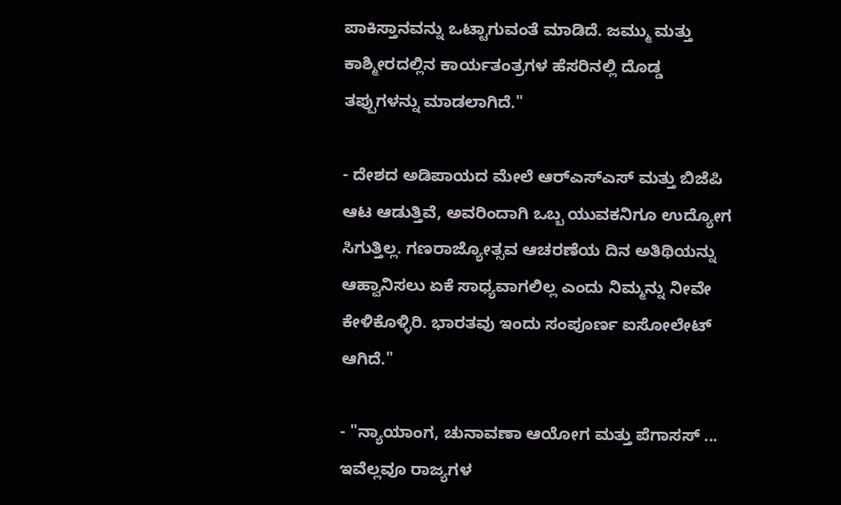ಪಾಕಿಸ್ತಾನವನ್ನು ಒಟ್ಟಾಗುವಂತೆ ಮಾಡಿದೆ. ಜಮ್ಮು ಮತ್ತು ಕಾಶ್ಮೀರದಲ್ಲಿನ ಕಾರ್ಯತಂತ್ರಗಳ ಹೆಸರಿನಲ್ಲಿ ದೊಡ್ಡ ತಪ್ಪುಗಳನ್ನು ಮಾಡಲಾಗಿದೆ."

- ದೇಶದ ಅಡಿಪಾಯದ ಮೇಲೆ ಆರ್‌ಎಸ್‌ಎಸ್ ಮತ್ತು ಬಿಜೆಪಿ ಆಟ ಆಡುತ್ತಿವೆ, ಅವರಿಂದಾಗಿ ಒಬ್ಬ ಯುವಕನಿಗೂ ಉದ್ಯೋಗ ಸಿಗುತ್ತಿಲ್ಲ. ಗಣರಾಜ್ಯೋತ್ಸವ ಆಚರಣೆಯ ದಿನ ಅತಿಥಿಯನ್ನು ಆಹ್ವಾನಿಸಲು ಏಕೆ ಸಾಧ್ಯವಾಗಲಿಲ್ಲ ಎಂದು ನಿಮ್ಮನ್ನು ನೀವೇ ಕೇಳಿಕೊಳ್ಳಿರಿ. ಭಾರತವು ಇಂದು ಸಂಪೂರ್ಣ ಐಸೋಲೇಟ್ ಆಗಿದೆ."

- "ನ್ಯಾಯಾಂಗ, ಚುನಾವಣಾ ಆಯೋಗ ಮತ್ತು ಪೆಗಾಸಸ್ ... ಇವೆಲ್ಲವೂ ರಾಜ್ಯಗಳ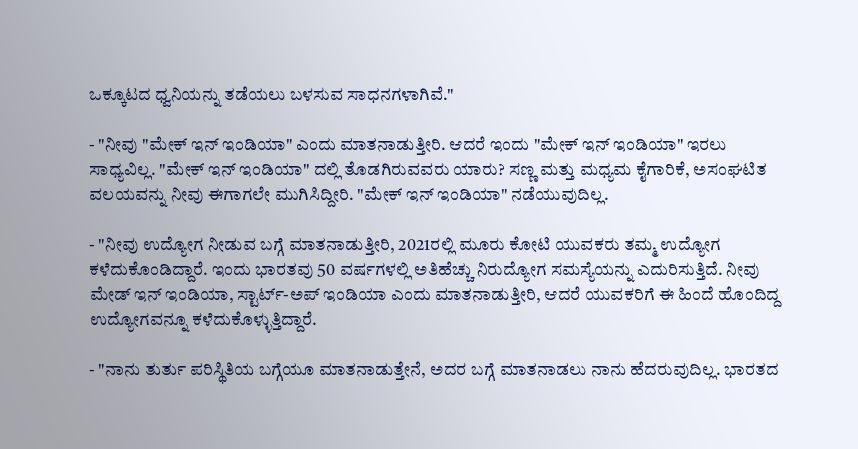ಒಕ್ಕೂಟದ ಧ್ವನಿಯನ್ನು ತಡೆಯಲು ಬಳಸುವ ಸಾಧನಗಳಾಗಿವೆ."

- "ನೀವು "ಮೇಕ್ ಇನ್ ಇಂಡಿಯಾ" ಎಂದು ಮಾತನಾಡುತ್ತೀರಿ. ಆದರೆ ಇಂದು "ಮೇಕ್ ಇನ್ ಇಂಡಿಯಾ" ಇರಲು ಸಾಧ್ಯವಿಲ್ಲ. "ಮೇಕ್ ಇನ್ ಇಂಡಿಯಾ" ದಲ್ಲಿ ತೊಡಗಿರುವವರು ಯಾರು? ಸಣ್ಣ ಮತ್ತು ಮಧ್ಯಮ ಕೈಗಾರಿಕೆ, ಅಸಂಘಟಿತ ವಲಯವನ್ನು ನೀವು ಈಗಾಗಲೇ ಮುಗಿಸಿದ್ದೀರಿ. "ಮೇಕ್ ಇನ್ ಇಂಡಿಯಾ" ನಡೆಯುವುದಿಲ್ಲ.

- "ನೀವು ಉದ್ಯೋಗ ನೀಡುವ ಬಗ್ಗೆ ಮಾತನಾಡುತ್ತೀರಿ, 2021ರಲ್ಲಿ ಮೂರು ಕೋಟಿ ಯುವಕರು ತಮ್ಮ ಉದ್ಯೋಗ ಕಳೆದುಕೊಂಡಿದ್ದಾರೆ. ಇಂದು ಭಾರತವು 50 ವರ್ಷಗಳಲ್ಲಿ ಅತಿಹೆಚ್ಚು ನಿರುದ್ಯೋಗ ಸಮಸ್ಯೆಯನ್ನು ಎದುರಿಸುತ್ತಿದೆ. ನೀವು ಮೇಡ್ ಇನ್ ಇಂಡಿಯಾ, ಸ್ಟಾರ್ಟ್-ಅಪ್ ಇಂಡಿಯಾ ಎಂದು ಮಾತನಾಡುತ್ತೀರಿ, ಆದರೆ ಯುವಕರಿಗೆ ಈ ಹಿಂದೆ ಹೊಂದಿದ್ದ ಉದ್ಯೋಗವನ್ನೂ ಕಳೆದುಕೊಳ್ಳುತ್ತಿದ್ದಾರೆ.

- "ನಾನು ತುರ್ತು ಪರಿಸ್ಥಿತಿಯ ಬಗ್ಗೆಯೂ ಮಾತನಾಡುತ್ತೇನೆ, ಅದರ ಬಗ್ಗೆ ಮಾತನಾಡಲು ನಾನು ಹೆದರುವುದಿಲ್ಲ. ಭಾರತದ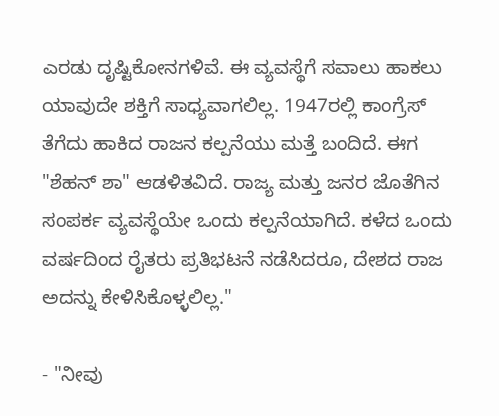ಎರಡು ದೃಷ್ಟಿಕೋನಗಳಿವೆ. ಈ ವ್ಯವಸ್ಥೆಗೆ ಸವಾಲು ಹಾಕಲು ಯಾವುದೇ ಶಕ್ತಿಗೆ ಸಾಧ್ಯವಾಗಲಿಲ್ಲ. 1947ರಲ್ಲಿ ಕಾಂಗ್ರೆಸ್ ತೆಗೆದು ಹಾಕಿದ ರಾಜನ ಕಲ್ಪನೆಯು ಮತ್ತೆ ಬಂದಿದೆ. ಈಗ "ಶೆಹನ್ ಶಾ" ಆಡಳಿತವಿದೆ. ರಾಜ್ಯ ಮತ್ತು ಜನರ ಜೊತೆಗಿನ ಸಂಪರ್ಕ ವ್ಯವಸ್ಥೆಯೇ ಒಂದು ಕಲ್ಪನೆಯಾಗಿದೆ. ಕಳೆದ ಒಂದು ವರ್ಷದಿಂದ ರೈತರು ಪ್ರತಿಭಟನೆ ನಡೆಸಿದರೂ, ದೇಶದ ರಾಜ ಅದನ್ನು ಕೇಳಿಸಿಕೊಳ್ಳಲಿಲ್ಲ."

- "ನೀವು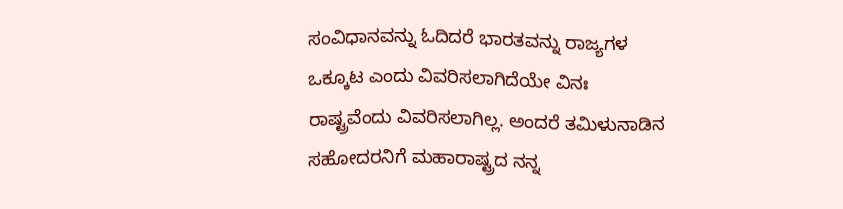ಸಂವಿಧಾನವನ್ನು ಓದಿದರೆ ಭಾರತವನ್ನು ರಾಜ್ಯಗಳ ಒಕ್ಕೂಟ ಎಂದು ವಿವರಿಸಲಾಗಿದೆಯೇ ವಿನಃ ರಾಷ್ಟ್ರವೆಂದು ವಿವರಿಸಲಾಗಿಲ್ಲ. ಅಂದರೆ ತಮಿಳುನಾಡಿನ ಸಹೋದರನಿಗೆ ಮಹಾರಾಷ್ಟ್ರದ ನನ್ನ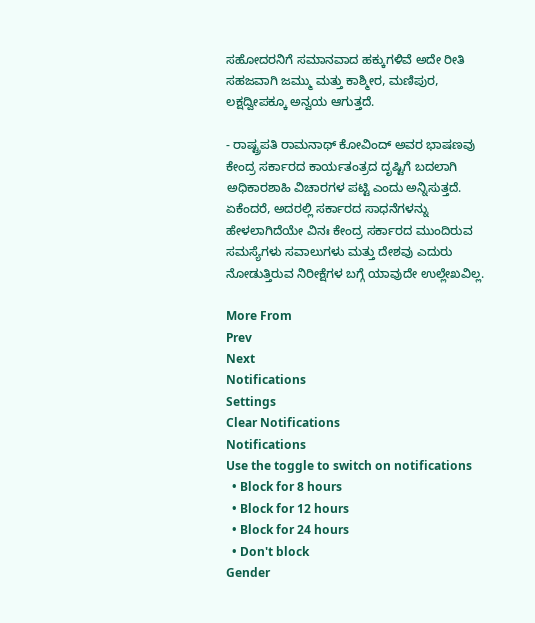ಸಹೋದರನಿಗೆ ಸಮಾನವಾದ ಹಕ್ಕುಗಳಿವೆ ಅದೇ ರೀತಿ ಸಹಜವಾಗಿ ಜಮ್ಮು ಮತ್ತು ಕಾಶ್ಮೀರ, ಮಣಿಪುರ, ಲಕ್ಷದ್ವೀಪಕ್ಕೂ ಅನ್ವಯ ಆಗುತ್ತದೆ.

- ರಾಷ್ಟ್ರಪತಿ ರಾಮನಾಥ್ ಕೋವಿಂದ್ ಅವರ ಭಾಷಣವು ಕೇಂದ್ರ ಸರ್ಕಾರದ ಕಾರ್ಯತಂತ್ರದ ದೃಷ್ಟಿಗೆ ಬದಲಾಗಿ ಅಧಿಕಾರಶಾಹಿ ವಿಚಾರಗಳ ಪಟ್ಟಿ ಎಂದು ಅನ್ನಿಸುತ್ತದೆ. ಏಕೆಂದರೆ, ಅದರಲ್ಲಿ ಸರ್ಕಾರದ ಸಾಧನೆಗಳನ್ನು ಹೇಳಲಾಗಿದೆಯೇ ವಿನಃ ಕೇಂದ್ರ ಸರ್ಕಾರದ ಮುಂದಿರುವ ಸಮಸ್ಯೆಗಳು ಸವಾಲುಗಳು ಮತ್ತು ದೇಶವು ಎದುರು ನೋಡುತ್ತಿರುವ ನಿರೀಕ್ಷೆಗಳ ಬಗ್ಗೆ ಯಾವುದೇ ಉಲ್ಲೇಖವಿಲ್ಲ.

More From
Prev
Next
Notifications
Settings
Clear Notifications
Notifications
Use the toggle to switch on notifications
  • Block for 8 hours
  • Block for 12 hours
  • Block for 24 hours
  • Don't block
Gender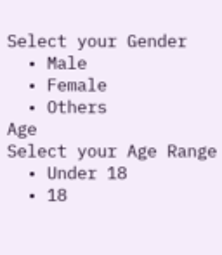Select your Gender
  • Male
  • Female
  • Others
Age
Select your Age Range
  • Under 18
  • 18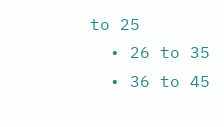to 25
  • 26 to 35
  • 36 to 45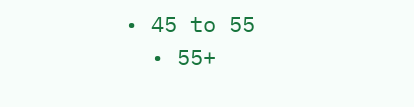• 45 to 55
  • 55+